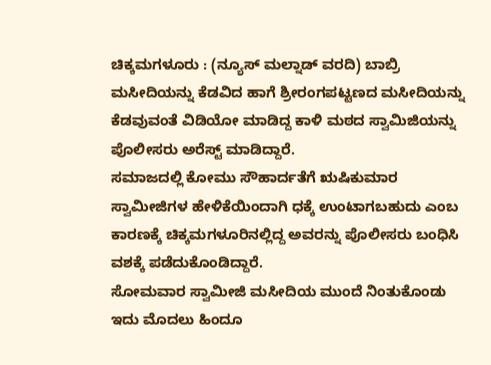ಚಿಕ್ಕಮಗಳೂರು : (ನ್ಯೂಸ್ ಮಲ್ನಾಡ್ ವರದಿ) ಬಾಬ್ರಿ ಮಸೀದಿಯನ್ನು ಕೆಡವಿದ ಹಾಗೆ ಶ್ರೀರಂಗಪಟ್ಟಣದ ಮಸೀದಿಯನ್ನು ಕೆಡವುವಂತೆ ವಿಡಿಯೋ ಮಾಡಿದ್ದ ಕಾಳಿ ಮಠದ ಸ್ವಾಮಿಜಿಯನ್ನು ಪೊಲೀಸರು ಅರೆಸ್ಟ್ ಮಾಡಿದ್ದಾರೆ.
ಸಮಾಜದಲ್ಲಿ ಕೋಮು ಸೌಹಾರ್ದತೆಗೆ ಋಷಿಕುಮಾರ ಸ್ವಾಮೀಜಿಗಳ ಹೇಳಿಕೆಯಿಂದಾಗಿ ಧಕ್ಕೆ ಉಂಟಾಗಬಹುದು ಎಂಬ ಕಾರಣಕ್ಕೆ ಚಿಕ್ಕಮಗಳೂರಿನಲ್ಲಿದ್ದ ಅವರನ್ನು ಪೊಲೀಸರು ಬಂಧಿಸಿ ವಶಕ್ಕೆ ಪಡೆದುಕೊಂಡಿದ್ದಾರೆ.
ಸೋಮವಾರ ಸ್ವಾಮೀಜಿ ಮಸೀದಿಯ ಮುಂದೆ ನಿಂತುಕೊಂಡು ಇದು ಮೊದಲು ಹಿಂದೂ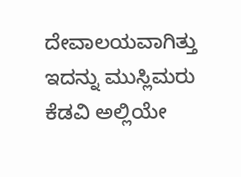ದೇವಾಲಯವಾಗಿತ್ತು ಇದನ್ನು ಮುಸ್ಲಿಮರು ಕೆಡವಿ ಅಲ್ಲಿಯೇ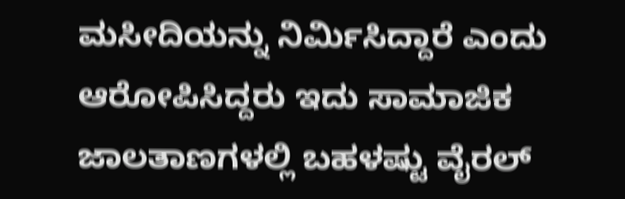ಮಸೀದಿಯನ್ನು ನಿರ್ಮಿಸಿದ್ದಾರೆ ಎಂದು ಆರೋಪಿಸಿದ್ದರು ಇದು ಸಾಮಾಜಿಕ ಜಾಲತಾಣಗಳಲ್ಲಿ ಬಹಳಷ್ಟು ವೈರಲ್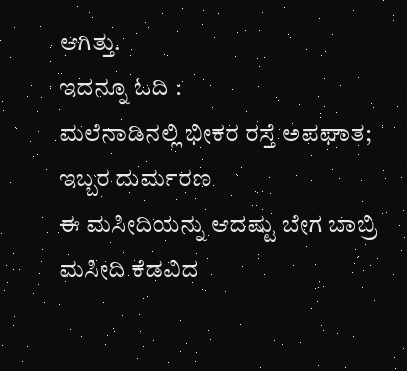ಆಗಿತ್ತು.
ಇದನ್ನೂ ಓದಿ :
ಮಲೆನಾಡಿನಲ್ಲಿ ಭೀಕರ ರಸ್ತೆ ಅಪಘಾತ; ಇಬ್ಬರ ದುರ್ಮರಣ
ಈ ಮಸೀದಿಯನ್ನು ಆದಷ್ಟು ಬೇಗ ಬಾಬ್ರಿ ಮಸೀದಿ ಕೆಡವಿದ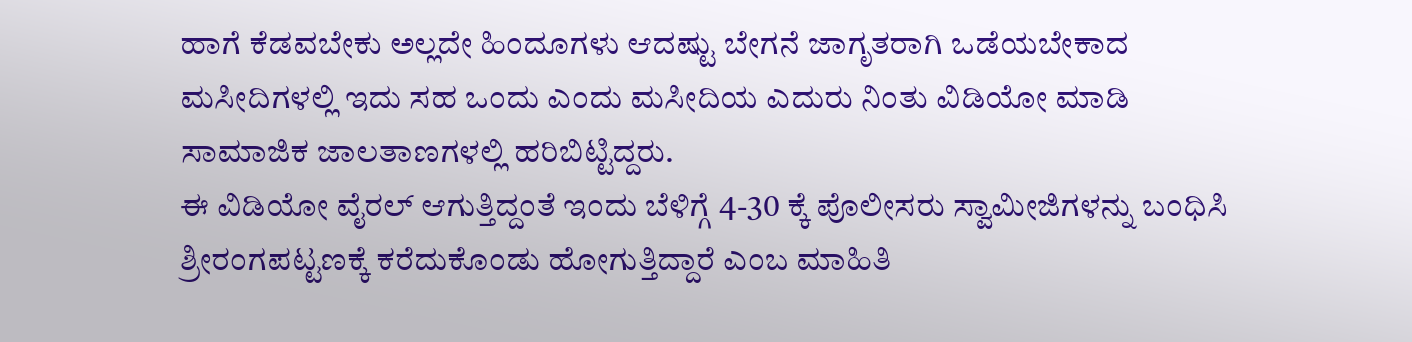ಹಾಗೆ ಕೆಡವಬೇಕು ಅಲ್ಲದೇ ಹಿಂದೂಗಳು ಆದಷ್ಟು ಬೇಗನೆ ಜಾಗೃತರಾಗಿ ಒಡೆಯಬೇಕಾದ ಮಸೀದಿಗಳಲ್ಲಿ ಇದು ಸಹ ಒಂದು ಎಂದು ಮಸೀದಿಯ ಎದುರು ನಿಂತು ವಿಡಿಯೋ ಮಾಡಿ ಸಾಮಾಜಿಕ ಜಾಲತಾಣಗಳಲ್ಲಿ ಹರಿಬಿಟ್ಟಿದ್ದರು.
ಈ ವಿಡಿಯೋ ವೈರಲ್ ಆಗುತ್ತಿದ್ದಂತೆ ಇಂದು ಬೆಳಿಗ್ಗೆ 4-30 ಕ್ಕೆ ಪೊಲೀಸರು ಸ್ವಾಮೀಜಿಗಳನ್ನು ಬಂಧಿಸಿ ಶ್ರೀರಂಗಪಟ್ಟಣಕ್ಕೆ ಕರೆದುಕೊಂಡು ಹೋಗುತ್ತಿದ್ದಾರೆ ಎಂಬ ಮಾಹಿತಿ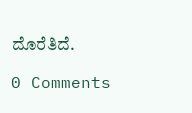ದೊರೆತಿದೆ.

0 Comments